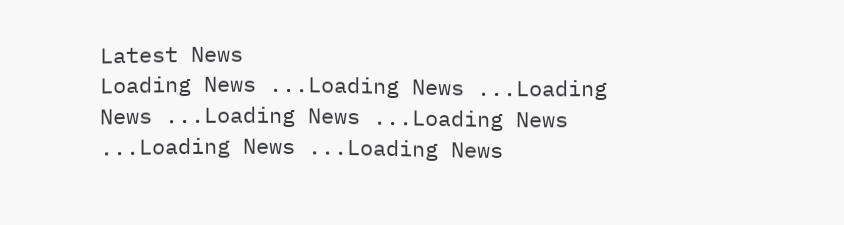Latest News
Loading News ...Loading News ...Loading News ...Loading News ...Loading News ...Loading News ...Loading News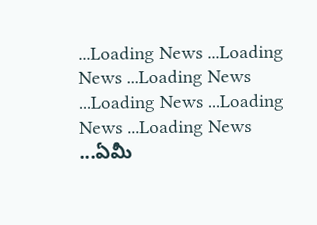...Loading News ...Loading News ...Loading News ...Loading News ...Loading News ...Loading News ...ఏమీ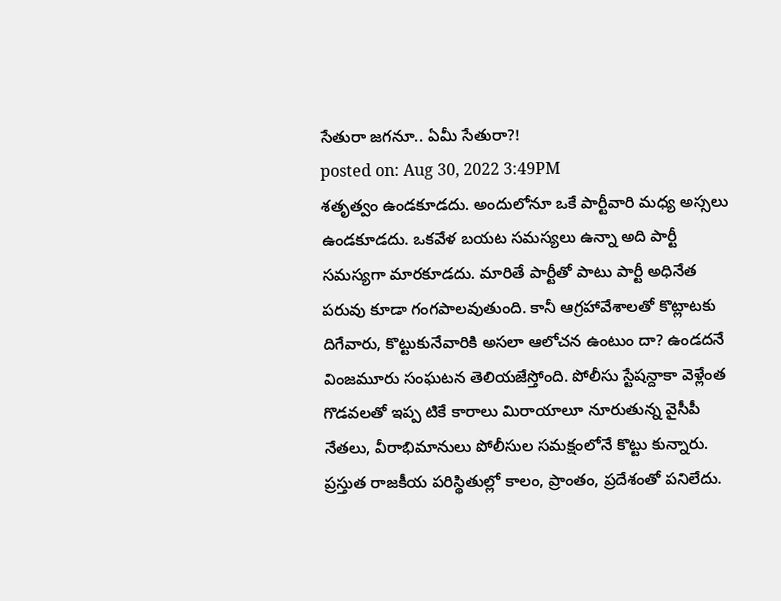సేతురా జగనూ.. ఏమీ సేతురా?!
posted on: Aug 30, 2022 3:49PM
శతృత్వం ఉండకూడదు. అందులోనూ ఒకే పార్టీవారి మధ్య అస్సలు ఉండకూడదు. ఒకవేళ బయట సమస్యలు ఉన్నా అది పార్టీ సమస్యగా మారకూడదు. మారితే పార్టీతో పాటు పార్టీ అధినేత పరువు కూడా గంగపాలవుతుంది. కానీ ఆగ్రహావేశాలతో కొట్లాటకు దిగేవారు, కొట్టుకునేవారికి అసలా ఆలోచన ఉంటుం దా? ఉండదనే వింజమూరు సంఘటన తెలియజేస్తోంది. పోలీసు స్టేషన్దాకా వెళ్లేంత గొడవలతో ఇప్ప టికే కారాలు మిరాయాలూ నూరుతున్న వైసీపీ నేతలు, వీరాభిమానులు పోలీసుల సమక్షంలోనే కొట్టు కున్నారు.
ప్రస్తుత రాజకీయ పరిస్థితుల్లో కాలం, ప్రాంతం, ప్రదేశంతో పనిలేదు.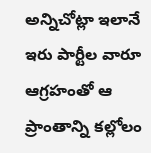అన్నిచోట్లా ఇలానే ఇరు పార్టీల వారూ ఆగ్రహంతో ఆ ప్రాంతాన్ని కల్లోలం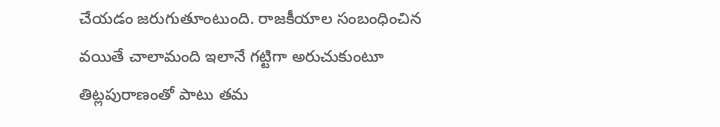చేయడం జరుగుతూంటుంది. రాజకీయాల సంబంధించిన వయితే చాలామంది ఇలానే గట్టిగా అరుచుకుంటూ తిట్లపురాణంతో పాటు తమ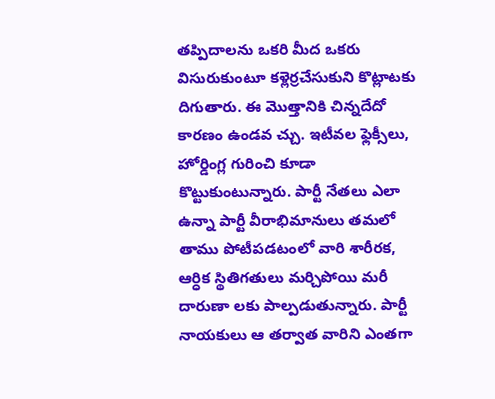తప్పిదాలను ఒకరి మీద ఒకరు విసురుకుంటూ కళ్లెర్రచేసుకుని కొట్లాటకు దిగుతారు. ఈ మొత్తానికి చిన్నదేదో కారణం ఉండవ చ్చు. ఇటీవల ఫ్లెక్సీలు, హోర్డింగ్ల గురించి కూడా కొట్టుకుంటున్నారు. పార్టీ నేతలు ఎలా ఉన్నా పార్టీ వీరాభిమానులు తమలో తాము పోటీపడటంలో వారి శారీరక, ఆర్ధిక స్థితిగతులు మర్చిపోయి మరీ దారుణా లకు పాల్పడుతున్నారు. పార్టీ నాయకులు ఆ తర్వాత వారిని ఎంతగా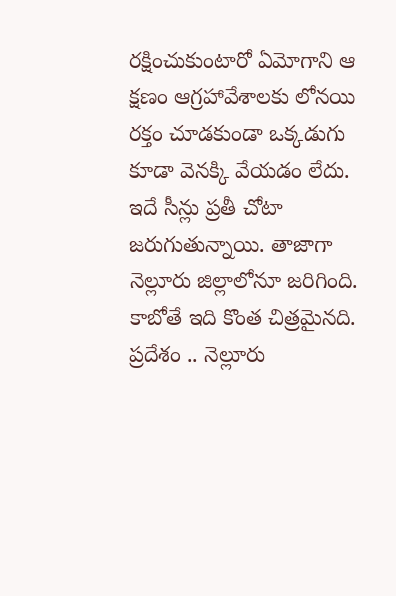రక్షించుకుంటారో ఏమోగాని ఆ క్షణం ఆగ్రహావేశాలకు లోనయి రక్తం చూడకుండా ఒక్కడుగు కూడా వెనక్కి వేయడం లేదు. ఇదే సీన్లు ప్రతీ చోటా జరుగుతున్నాయి. తాజాగా నెల్లూరు జిల్లాలోనూ జరిగింది. కాబోతే ఇది కొంత చిత్రమైనది.
ప్రదేశం .. నెల్లూరు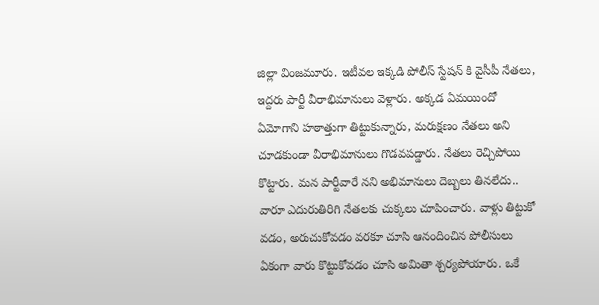జిల్లా వింజమూరు. ఇటీవల ఇక్కడి పోలీస్ స్టేషన్ కి వైసీపీ నేతలు, ఇద్దరు పార్టీ వీరాభిమానులు వెళ్లారు. అక్కడ ఏమయిందో ఏమోగాని హఠాత్తుగా తిట్టుకున్నారు, మరుక్షణం నేతలు అని చూడకుండా వీరాభిమానులు గొడవపడ్డారు. నేతలు రెచ్చిపోయి కొట్టారు. మన పార్టీవారే నని అభిమానులు దెబ్బలు తినలేదు.. వారూ ఎదురుతిరిగి నేతలకు చుక్కలు చూపించారు. వాళ్లు తిట్టుకో వడం, అరుచుకోవడం వరకూ చూసి ఆనందించిన పోలీసులు ఏకంగా వారు కొట్టుకోవడం చూసి అమితా శ్చర్యపోయారు. ఒకే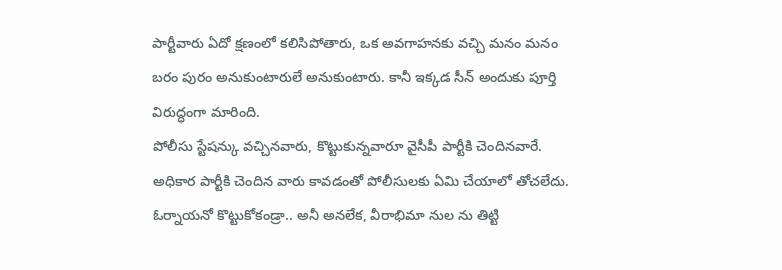పార్టీవారు ఏదో క్షణంలో కలిసిపోతారు, ఒక అవగాహనకు వచ్చి మనం మనం బరం పురం అనుకుంటారులే అనుకుంటారు. కానీ ఇక్కడ సీన్ అందుకు పూర్తి విరుద్ధంగా మారింది.
పోలీసు స్టేషన్కు వచ్చినవారు, కొట్టుకున్నవారూ వైసీపీ పార్టీకి చెందినవారే. అధికార పార్టీకి చెందిన వారు కావడంతో పోలీసులకు ఏమి చేయాలో తోచలేదు. ఓర్నాయనో కొట్టుకోకండ్రా.. అనీ అనలేక, వీరాభిమా నుల ను తిట్టి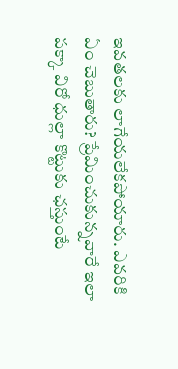ఇవతలకు లాగేయలేకపోయారు. ఎవరికి ఏం చెబుతారు? ప్రేమించుకున్నవారే ఇలా పక్కా విరో ధుల్లా కొట్టుకు ఛస్తుంటే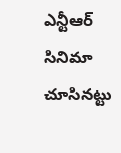ఎన్టీఆర్ సినిమా చూసినట్టు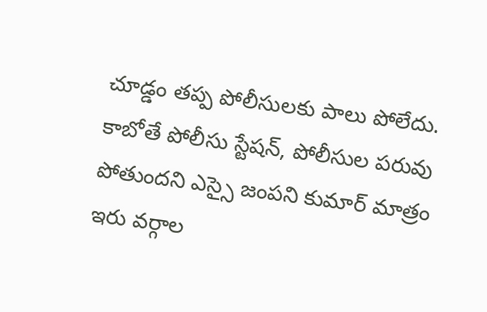చూడ్డం తప్ప పోలీసులకు పాలు పోలేదు. కాబోతే పోలీసు స్టేషన్, పోలీసుల పరువు పోతుందని ఎస్సై జంపని కుమార్ మాత్రం ఇరు వర్గాల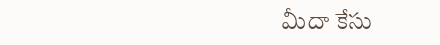మీదా కేసు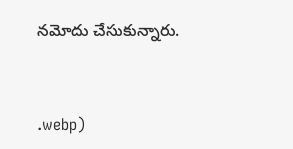నమోదు చేసుకున్నారు.



.webp)